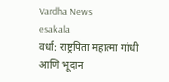Vardha News
esakala
वर्धा: राष्ट्रपिता महात्मा गांधी आणि भूदान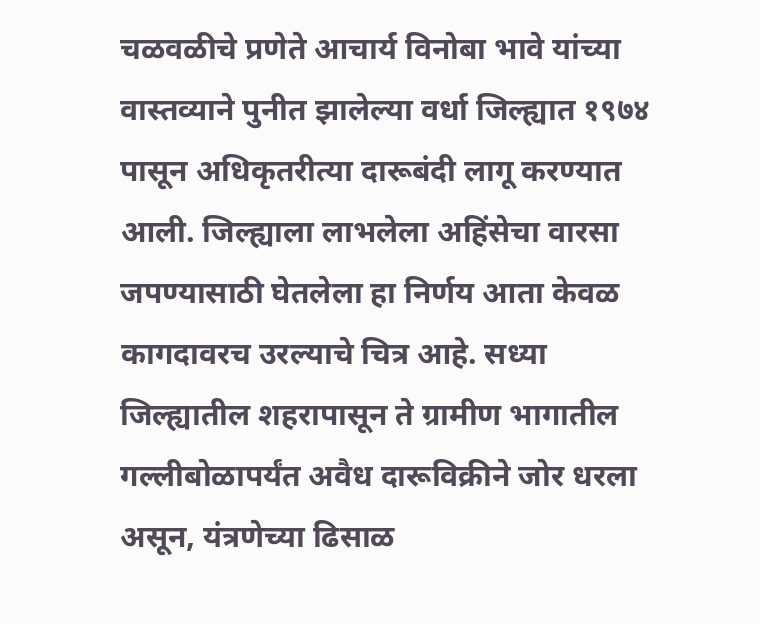चळवळीचे प्रणेते आचार्य विनोबा भावे यांच्या वास्तव्याने पुनीत झालेल्या वर्धा जिल्ह्यात १९७४ पासून अधिकृतरीत्या दारूबंदी लागू करण्यात आली. जिल्ह्याला लाभलेला अहिंसेचा वारसा जपण्यासाठी घेतलेला हा निर्णय आता केवळ कागदावरच उरल्याचे चित्र आहे. सध्या जिल्ह्यातील शहरापासून ते ग्रामीण भागातील गल्लीबोळापर्यंत अवैध दारूविक्रीने जोर धरला असून, यंत्रणेच्या ढिसाळ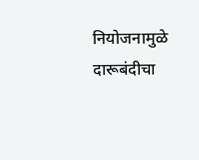नियोजनामुळे दारूबंदीचा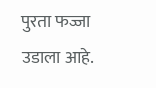पुरता फज्जा उडाला आहे.